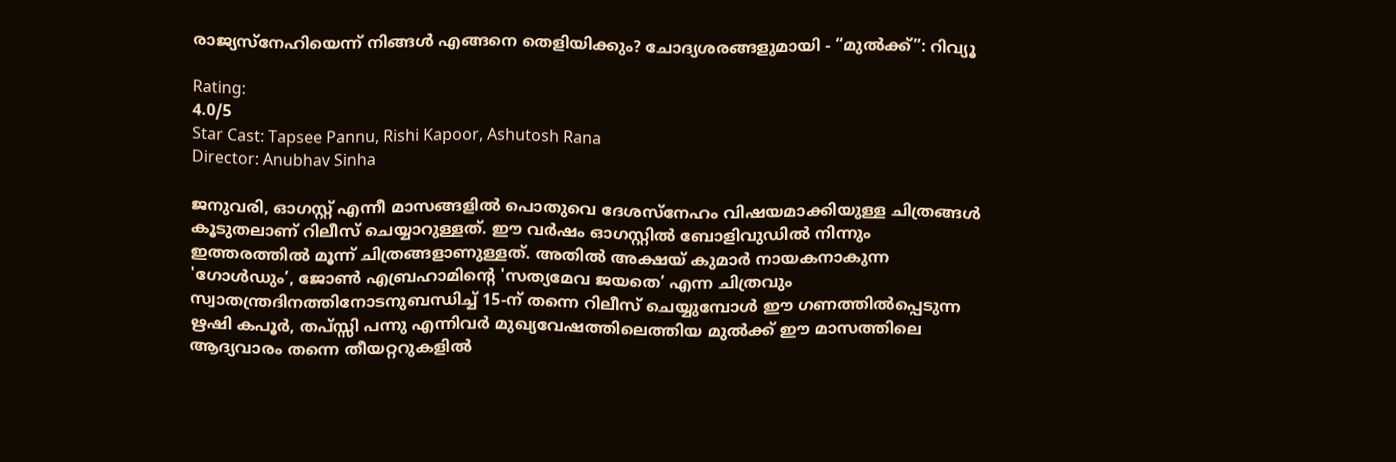രാജ്യസ്നേഹിയെന്ന് നിങ്ങൾ എങ്ങനെ തെളിയിക്കും? ചോദ്യശരങ്ങളുമായി - “മുൽക്ക്”: റിവ്യൂ

Rating:
4.0/5
Star Cast: Tapsee Pannu, Rishi Kapoor, Ashutosh Rana
Director: Anubhav Sinha

ജനുവരി, ഓഗസ്റ്റ് എന്നീ മാസങ്ങളിൽ പൊതുവെ ദേശസ്നേഹം വിഷയമാക്കിയുള്ള ചിത്രങ്ങൾ കൂടുതലാണ് റിലീസ് ചെയ്യാറുള്ളത്. ഈ വർഷം ഓഗസ്റ്റിൽ ബോളിവുഡിൽ നിന്നും ഇത്തരത്തിൽ മൂന്ന് ചിത്രങ്ങളാണുള്ളത്. അതിൽ അക്ഷയ് കുമാർ നായകനാകുന്ന 'ഗോൾഡും’, ജോൺ എബ്രഹാമിന്റെ 'സത്യമേവ ജയതെ’ എന്ന ചിത്രവും സ്വാതന്ത്രദിനത്തിനോടനുബന്ധിച്ച് 15-ന് തന്നെ റിലീസ് ചെയ്യുമ്പോൾ ഈ ഗണത്തിൽപ്പെടുന്ന ഋഷി കപൂർ, തപ്സ്സി പന്നു എന്നിവർ മുഖ്യവേഷത്തിലെത്തിയ മുൽക്ക് ഈ മാസത്തിലെ ആദ്യവാരം തന്നെ തീയറ്ററുകളിൽ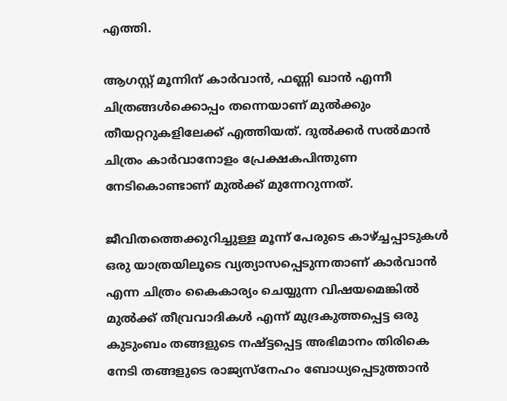എത്തി.

ആഗസ്റ്റ് മൂന്നിന് കാർവാൻ, ഫണ്ണി ഖാൻ എന്നീ ചിത്രങ്ങൾക്കൊപ്പം തന്നെയാണ് മുൽക്കും തീയറ്ററുകളിലേക്ക് എത്തിയത്. ദുൽക്കർ സൽമാൻ ചിത്രം കാർവാനോളം പ്രേക്ഷകപിന്തുണ നേടികൊണ്ടാണ് മുൽക്ക് മുന്നേറുന്നത്.

ജീവിതത്തെക്കുറിച്ചുള്ള മൂന്ന് പേരുടെ കാഴ്ച്ചപ്പാടുകൾ ഒരു യാത്രയിലൂടെ വ്യത്യാസപ്പെടുന്നതാണ് കാർവാൻ എന്ന ചിത്രം കൈകാര്യം ചെയ്യുന്ന വിഷയമെങ്കിൽ മുൽക്ക് തീവ്രവാദികൾ എന്ന് മുദ്രകുത്തപ്പെട്ട ഒരു കുടുംബം തങ്ങളുടെ നഷ്ട്ടപ്പെട്ട അഭിമാനം തിരികെ നേടി തങ്ങളുടെ രാജ്യസ്നേഹം ബോധ്യപ്പെടുത്താൻ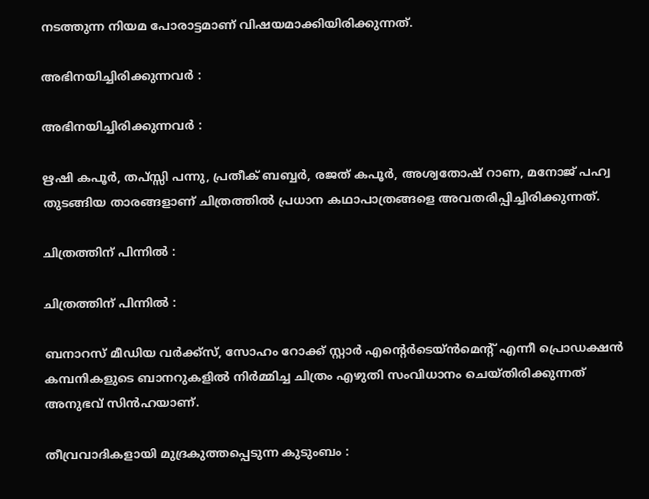നടത്തുന്ന നിയമ പോരാട്ടമാണ് വിഷയമാക്കിയിരിക്കുന്നത്.

അഭിനയിച്ചിരിക്കുന്നവർ :

അഭിനയിച്ചിരിക്കുന്നവർ :

ഋഷി കപൂർ, തപ്സ്സി പന്നു, പ്രതീക് ബബ്ബർ, രജത് കപൂർ, അശ്വതോഷ് റാണ, മനോജ് പഹ്വ തുടങ്ങിയ താരങ്ങളാണ് ചിത്രത്തിൽ പ്രധാന കഥാപാത്രങ്ങളെ അവതരിപ്പിച്ചിരിക്കുന്നത്.

ചിത്രത്തിന് പിന്നിൽ :

ചിത്രത്തിന് പിന്നിൽ :

ബനാറസ് മീഡിയ വർക്ക്സ്, സോഹം റോക്ക് സ്റ്റാർ എന്റെർടെയ്ൻമെന്റ് എന്നീ പ്രൊഡക്ഷൻ കമ്പനികളുടെ ബാനറുകളിൽ നിർമ്മിച്ച ചിത്രം എഴുതി സംവിധാനം ചെയ്തിരിക്കുന്നത് അനുഭവ് സിൻഹയാണ്.

തീവ്രവാദികളായി മുദ്രകുത്തപ്പെടുന്ന കുടുംബം :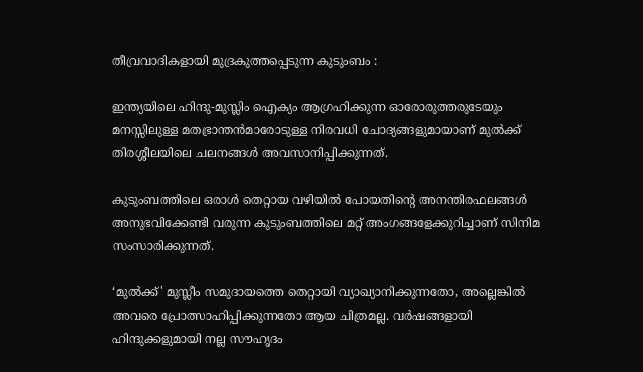തീവ്രവാദികളായി മുദ്രകുത്തപ്പെടുന്ന കുടുംബം :

ഇന്ത്യയിലെ ഹിന്ദു-മുസ്ലിം ഐക്യം ആഗ്രഹിക്കുന്ന ഓരോരുത്തരുടേയും മനസ്സിലുള്ള മതഭ്രാന്തൻമാരോടുള്ള നിരവധി ചോദ്യങ്ങളുമായാണ് മുൽക്ക് തിരശ്ശീലയിലെ ചലനങ്ങൾ അവസാനിപ്പിക്കുന്നത്.

കുടുംബത്തിലെ ഒരാൾ തെറ്റായ വഴിയിൽ പോയതിന്റെ അനന്തിരഫലങ്ങൾ അനുഭവിക്കേണ്ടി വരുന്ന കുടുംബത്തിലെ മറ്റ് അംഗങ്ങളേക്കുറിച്ചാണ് സിനിമ സംസാരിക്കുന്നത്.

‘മുൽക്ക്' മുസ്ലീം സമുദായത്തെ തെറ്റായി വ്യാഖ്യാനിക്കുന്നതോ, അല്ലെങ്കിൽ അവരെ പ്രോത്സാഹിപ്പിക്കുന്നതോ ആയ ചിത്രമല്ല. വർഷങ്ങളായി ഹിന്ദുക്കളുമായി നല്ല സൗഹൃദം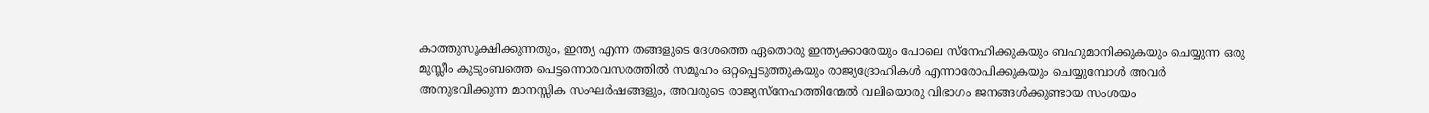കാത്തുസൂക്ഷിക്കുന്നതും, ഇന്ത്യ എന്ന തങ്ങളുടെ ദേശത്തെ ഏതൊരു ഇന്ത്യക്കാരേയും പോലെ സ്നേഹിക്കുകയും ബഹുമാനിക്കുകയും ചെയ്യുന്ന ഒരു മുസ്ലീം കുടുംബത്തെ പെട്ടന്നൊരവസരത്തിൽ സമൂഹം ഒറ്റപ്പെടുത്തുകയും രാജ്യദ്രോഹികൾ എന്നാരോപിക്കുകയും ചെയ്യുമ്പോൾ അവർ അനുഭവിക്കുന്ന മാനസ്സിക സംഘർഷങ്ങളും, അവരുടെ രാജ്യസ്നേഹത്തിന്മേൽ വലിയൊരു വിഭാഗം ജനങ്ങൾക്കുണ്ടായ സംശയം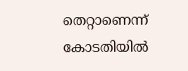തെറ്റാണെന്ന് കോടതിയിൽ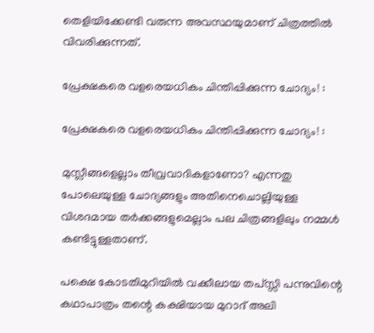തെളിയിക്കേണ്ടി വരുന്ന അവസ്ഥയുമാണ് ചിത്രത്തിൽ വിവരിക്കുന്നത്.

പ്രേക്ഷകരെ വളരെയധികം ചിന്തിപ്പിക്കുന്ന ചോദ്യം! :

പ്രേക്ഷകരെ വളരെയധികം ചിന്തിപ്പിക്കുന്ന ചോദ്യം! :

മുസ്ലീങ്ങളെല്ലാം തീവ്രവാദികളാണോ? എന്നതു പോലെയുള്ള ചോദ്യങ്ങളും അതിനെചൊല്ലിയുള്ള വിശദമായ തർക്കങ്ങളുമെല്ലാം പല ചിത്രങ്ങളിലും നമ്മൾ കണ്ടിട്ടുള്ളതാണ്.

പക്ഷെ കോടതിമുറിയിൽ വക്കീലായ തപ്സ്സി പന്നുവിന്റെ കഥാപാത്രം തന്റെ കക്ഷിയായ മുറാദ് അലി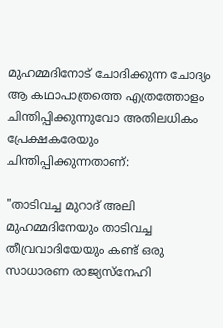മുഹമ്മദിനോട് ചോദിക്കുന്ന ചോദ്യം ആ കഥാപാത്രത്തെ എത്രത്തോളം ചിന്തിപ്പിക്കുന്നുവോ അതിലധികം പ്രേക്ഷകരേയും ചിന്തിപ്പിക്കുന്നതാണ്:

"താടിവച്ച മുറാദ് അലി മുഹമ്മദിനേയും താടിവച്ച തീവ്രവാദിയേയും കണ്ട് ഒരു സാധാരണ രാജ്യസ്നേഹി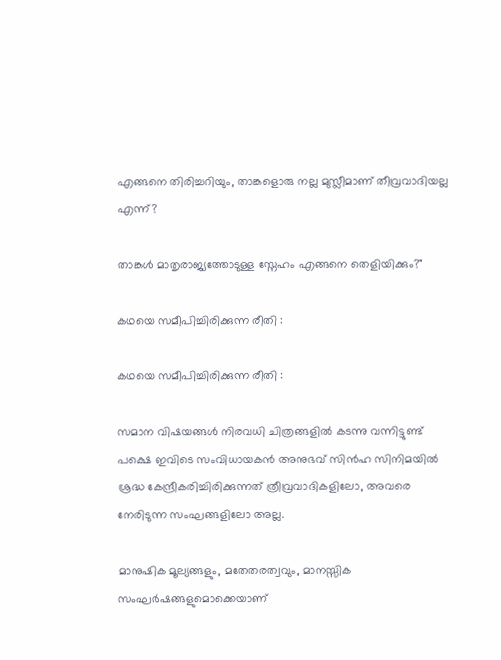എങ്ങനെ തിരിച്ചറിയും, താങ്കളൊരു നല്ല മുസ്ലീമാണ് തീവ്രവാദിയല്ല എന്ന്?

താങ്കൾ മാതൃരാജ്യത്തോടുള്ള സ്നേഹം എങ്ങനെ തെളിയിക്കും?"

കഥയെ സമീപിച്ചിരിക്കുന്ന രീതി :

കഥയെ സമീപിച്ചിരിക്കുന്ന രീതി :

സമാന വിഷയങ്ങൾ നിരവധി ചിത്രങ്ങളിൽ കടന്നു വന്നിട്ടുണ്ട് പക്ഷെ ഇവിടെ സംവിധായകൻ അനുഭവ് സിൻഹ സിനിമയിൽ ശ്രദ്ധ കേന്ദ്രീകരിച്ചിരിക്കുന്നത് ത്രീവ്രവാദികളിലോ, അവരെ നേരിടുന്ന സംഘങ്ങളിലോ അല്ല.

മാനുഷിക മൂല്യങ്ങളും, മതേതരത്വവും, മാനസ്സിക സംഘർഷങ്ങളുമൊക്കെയാണ്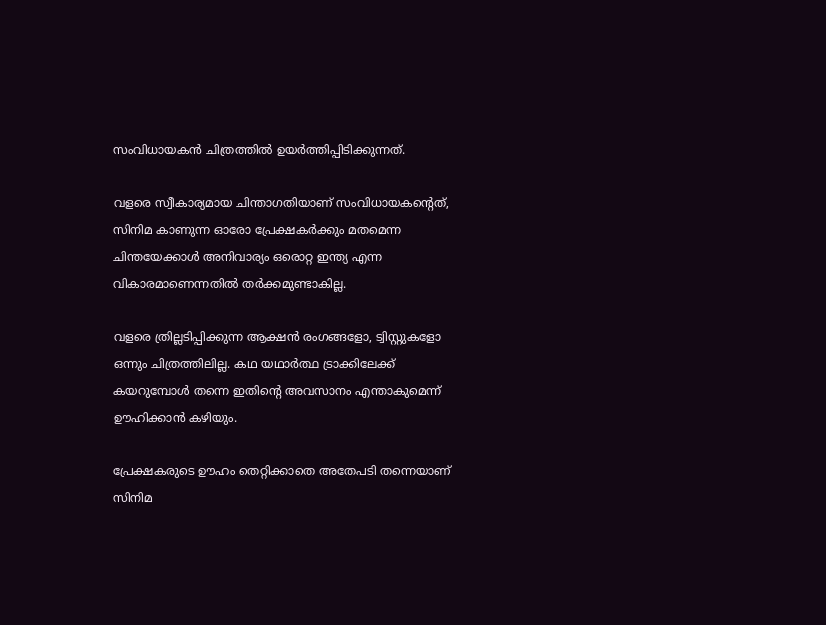സംവിധായകൻ ചിത്രത്തിൽ ഉയർത്തിപ്പിടിക്കുന്നത്.

വളരെ സ്വീകാര്യമായ ചിന്താഗതിയാണ് സംവിധായകന്റെത്, സിനിമ കാണുന്ന ഓരോ പ്രേക്ഷകർക്കും മതമെന്ന ചിന്തയേക്കാൾ അനിവാര്യം ഒരൊറ്റ ഇന്ത്യ എന്ന വികാരമാണെന്നതിൽ തർക്കമുണ്ടാകില്ല.

വളരെ ത്രില്ലടിപ്പിക്കുന്ന ആക്ഷൻ രംഗങ്ങളോ, ട്വിസ്റ്റുകളോ ഒന്നും ചിത്രത്തിലില്ല. കഥ യഥാർത്ഥ ട്രാക്കിലേക്ക് കയറുമ്പോൾ തന്നെ ഇതിന്റെ അവസാനം എന്താകുമെന്ന് ഊഹിക്കാൻ കഴിയും.

പ്രേക്ഷകരുടെ ഊഹം തെറ്റിക്കാതെ അതേപടി തന്നെയാണ് സിനിമ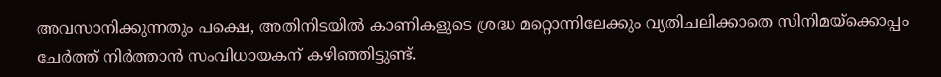അവസാനിക്കുന്നതും പക്ഷെ, അതിനിടയിൽ കാണികളുടെ ശ്രദ്ധ മറ്റൊന്നിലേക്കും വ്യതിചലിക്കാതെ സിനിമയ്ക്കൊപ്പം ചേർത്ത് നിർത്താൻ സംവിധായകന് കഴിഞ്ഞിട്ടുണ്ട്‌.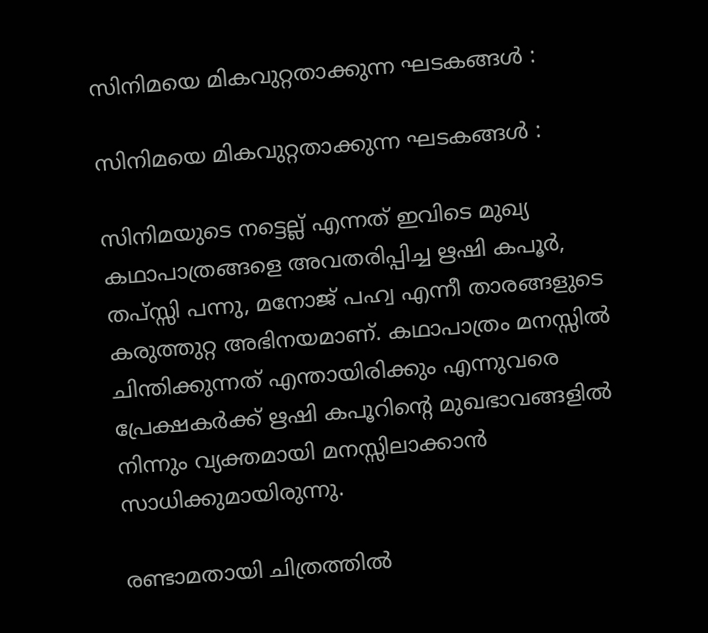സിനിമയെ മികവുറ്റതാക്കുന്ന ഘടകങ്ങൾ :

സിനിമയെ മികവുറ്റതാക്കുന്ന ഘടകങ്ങൾ :

സിനിമയുടെ നട്ടെല്ല് എന്നത് ഇവിടെ മുഖ്യ കഥാപാത്രങ്ങളെ അവതരിപ്പിച്ച ഋഷി കപൂർ, തപ്സ്സി പന്നു, മനോജ് പഹ്വ എന്നീ താരങ്ങളുടെ കരുത്തുറ്റ അഭിനയമാണ്. കഥാപാത്രം മനസ്സിൽ ചിന്തിക്കുന്നത് എന്തായിരിക്കും എന്നുവരെ പ്രേക്ഷകർക്ക് ഋഷി കപൂറിന്റെ മുഖഭാവങ്ങളിൽ നിന്നും വ്യക്തമായി മനസ്സിലാക്കാൻ സാധിക്കുമായിരുന്നു.

രണ്ടാമതായി ചിത്രത്തിൽ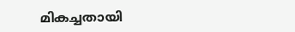മികച്ചതായി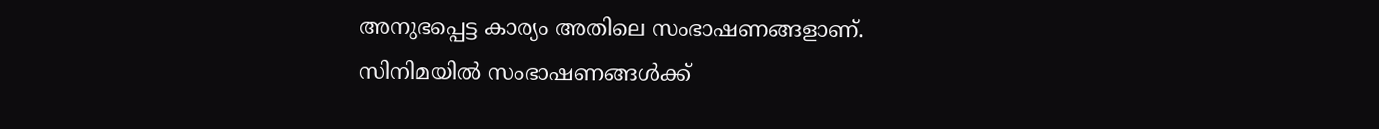അനുഭപ്പെട്ട കാര്യം അതിലെ സംഭാഷണങ്ങളാണ്. സിനിമയിൽ സംഭാഷണങ്ങൾക്ക്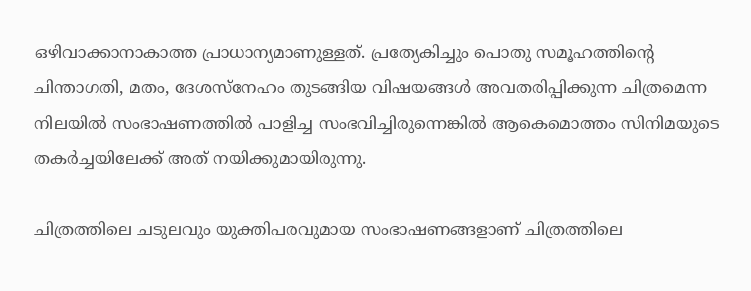ഒഴിവാക്കാനാകാത്ത പ്രാധാന്യമാണുള്ളത്. പ്രത്യേകിച്ചും പൊതു സമൂഹത്തിന്റെ ചിന്താഗതി, മതം, ദേശസ്നേഹം തുടങ്ങിയ വിഷയങ്ങൾ അവതരിപ്പിക്കുന്ന ചിത്രമെന്ന നിലയിൽ സംഭാഷണത്തിൽ പാളിച്ച സംഭവിച്ചിരുന്നെങ്കിൽ ആകെമൊത്തം സിനിമയുടെ തകർച്ചയിലേക്ക് അത് നയിക്കുമായിരുന്നു.

ചിത്രത്തിലെ ചടുലവും യുക്തിപരവുമായ സംഭാഷണങ്ങളാണ് ചിത്രത്തിലെ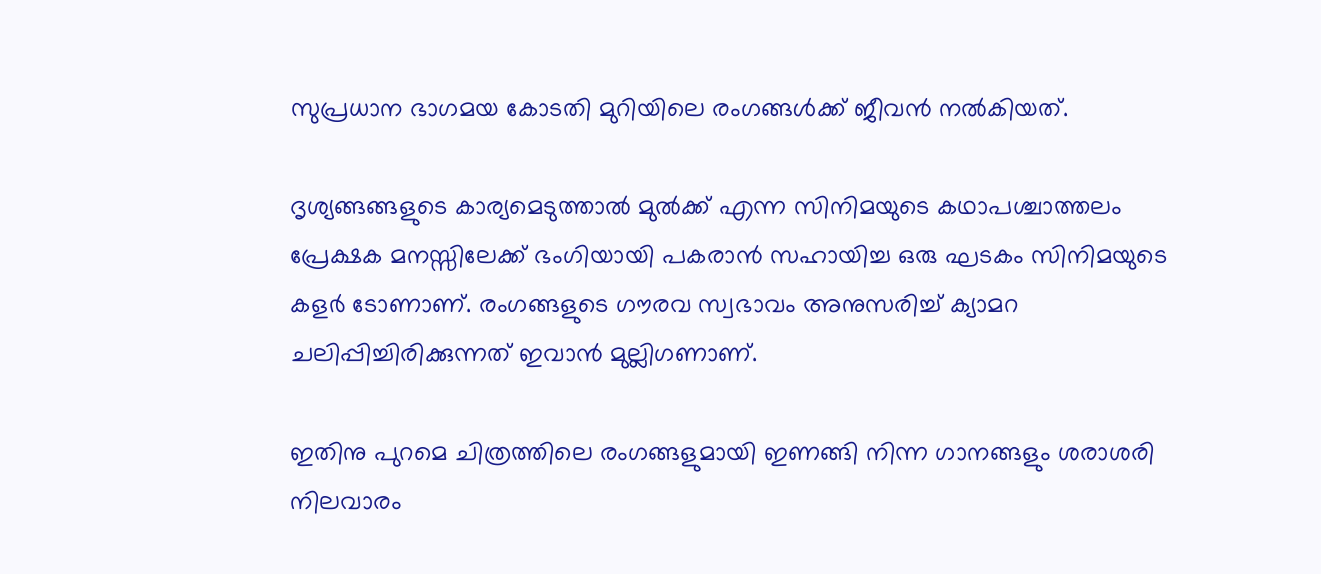സുപ്രധാന ഭാഗമയ കോടതി മുറിയിലെ രംഗങ്ങൾക്ക് ജീവൻ നൽകിയത്.

ദൃശ്യങ്ങങ്ങളുടെ കാര്യമെടുത്താൽ മുൽക്ക് എന്ന സിനിമയുടെ കഥാപശ്ചാത്തലം പ്രേക്ഷക മനസ്സിലേക്ക് ഭംഗിയായി പകരാൻ സഹായിച്ച ഒരു ഘടകം സിനിമയുടെ കളർ ടോണാണ്‌. രംഗങ്ങളുടെ ഗൗരവ സ്വഭാവം അനുസരിച്ച് ക്യാമറ ചലിപ്പിച്ചിരിക്കുന്നത് ഇവാൻ മുല്ലിഗണാണ്.

ഇതിനു പുറമെ ചിത്രത്തിലെ രംഗങ്ങളുമായി ഇണങ്ങി നിന്ന ഗാനങ്ങളും ശരാശരി നിലവാരം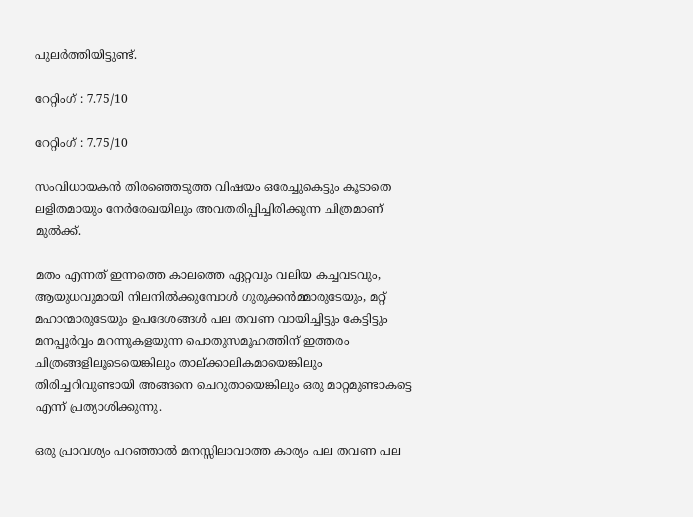പുലർത്തിയിട്ടുണ്ട്‌.

റേറ്റിംഗ് : 7.75/10

റേറ്റിംഗ് : 7.75/10

സംവിധായകൻ തിരഞ്ഞെടുത്ത വിഷയം ഒരേച്ചുകെട്ടും കൂടാതെ ലളിതമായും നേർരേഖയിലും അവതരിപ്പിച്ചിരിക്കുന്ന ചിത്രമാണ് മുൽക്ക്‌.

മതം എന്നത് ഇന്നത്തെ കാലത്തെ ഏറ്റവും വലിയ കച്ചവടവും, ആയുധവുമായി നിലനിൽക്കുമ്പോൾ ഗുരുക്കൻമ്മാരുടേയും, മറ്റ് മഹാന്മാരുടേയും ഉപദേശങ്ങൾ പല തവണ വായിച്ചിട്ടും കേട്ടിട്ടും മനപ്പൂർവ്വം മറന്നുകളയുന്ന പൊതുസമൂഹത്തിന് ഇത്തരം ചിത്രങ്ങളിലൂടെയെങ്കിലും താല്ക്കാലികമായെങ്കിലും തിരിച്ചറിവുണ്ടായി അങ്ങനെ ചെറുതായെങ്കിലും ഒരു മാറ്റമുണ്ടാകട്ടെ എന്ന് പ്രത്യാശിക്കുന്നു.

ഒരു പ്രാവശ്യം പറഞ്ഞാൽ മനസ്സിലാവാത്ത കാര്യം പല തവണ പല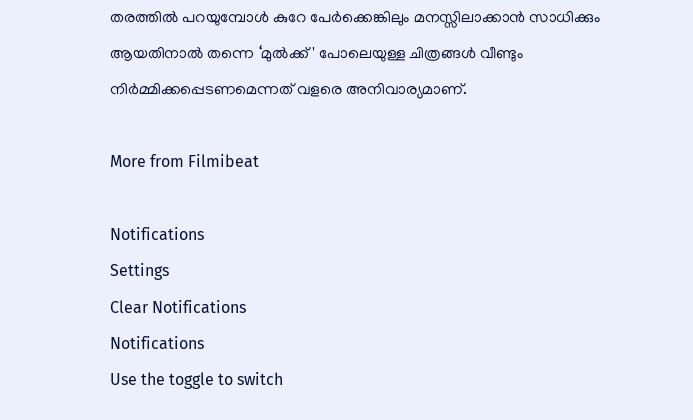തരത്തിൽ പറയുമ്പോൾ കുറേ പേർക്കെങ്കിലും മനസ്സിലാക്കാൻ സാധിക്കും ആയതിനാൽ തന്നെ ‘മുൽക്ക് ' പോലെയുള്ള ചിത്രങ്ങൾ വീണ്ടും നിർമ്മിക്കപ്പെടണമെന്നത് വളരെ അനിവാര്യമാണ്.

More from Filmibeat

Notifications
Settings
Clear Notifications
Notifications
Use the toggle to switch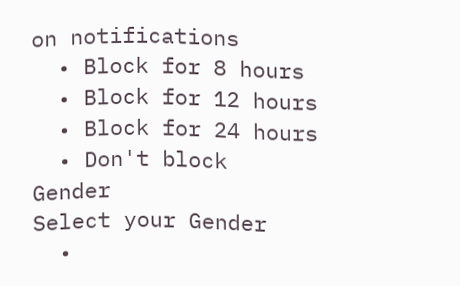on notifications
  • Block for 8 hours
  • Block for 12 hours
  • Block for 24 hours
  • Don't block
Gender
Select your Gender
  •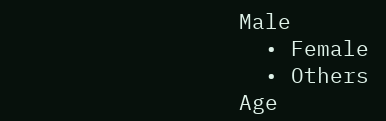Male
  • Female
  • Others
Age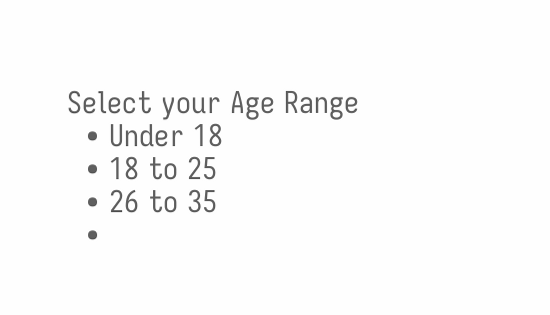Select your Age Range
  • Under 18
  • 18 to 25
  • 26 to 35
  •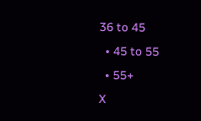36 to 45
  • 45 to 55
  • 55+
X